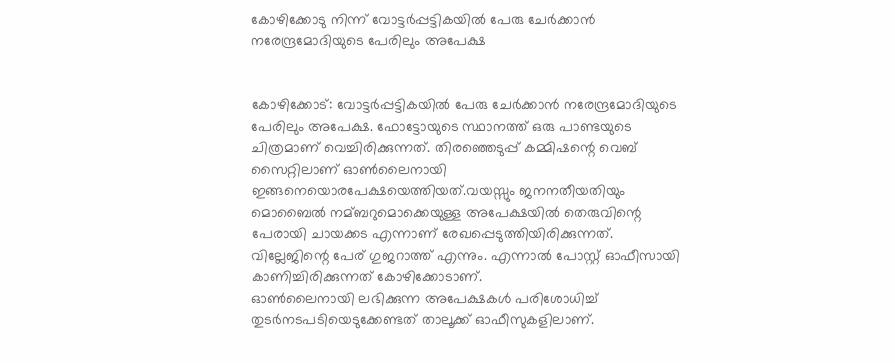കോഴിക്കോടു നിന്ന് വോട്ടര്‍പ്പട്ടികയില്‍ പേരു ചേര്‍ക്കാന്‍ നരേന്ദ്രമോദിയുടെ പേരിലും അപേക്ഷ


കോഴിക്കോട്: വോട്ടര്‍പ്പട്ടികയില്‍ പേരു ചേര്‍ക്കാന്‍ നരേന്ദ്രമോദിയുടെ പേരിലും അപേക്ഷ. ഫോട്ടോയുടെ സ്ഥാനത്ത് ഒരു പാണ്ടയുടെ ചിത്രമാണ് വെച്ചിരിക്കുന്നത്. തിരഞ്ഞെടുപ്പ് കമ്മിഷന്റെ വെബ് സൈറ്റിലാണ് ഓണ്‍ലൈനായി ഇങ്ങനെയൊരപേക്ഷയെത്തിയത്.വയസ്സും ജനനതീയതിയും മൊബൈല്‍ നമ്ബറുമൊക്കെയുള്ള അപേക്ഷയില്‍ തെരുവിന്റെ പേരായി ചായക്കട എന്നാണ് രേഖപ്പെടുത്തിയിരിക്കുന്നത്. വില്ലേജിന്റെ പേര് ഗുജറാത്ത് എന്നും. എന്നാല്‍ പോസ്റ്റ് ഓഫീസായി കാണിച്ചിരിക്കുന്നത് കോഴിക്കോടാണ്.
ഓണ്‍ലൈനായി ലഭിക്കുന്ന അപേക്ഷകള്‍ പരിശോധിച്ച്‌ തുടര്‍നടപടിയെടുക്കേണ്ടത് താലൂക്ക് ഓഫീസുകളിലാണ്.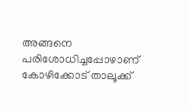അങ്ങനെ പരിശോധിച്ചപ്പോഴാണ് കോഴിക്കോട് താലൂക്ക്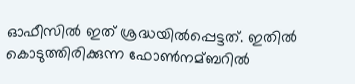ഓഫീസില്‍ ഇത് ശ്രദ്ധയില്‍പ്പെട്ടത്. ഇതില്‍ കൊടുത്തിരിക്കുന്ന ഫോണ്‍നമ്ബറില്‍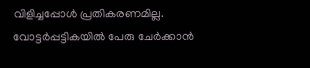വിളിച്ചപ്പോള്‍ പ്രതികരണമില്ല.
വോട്ടര്‍പ്പട്ടികയില്‍ പേരു ചേര്‍ക്കാന്‍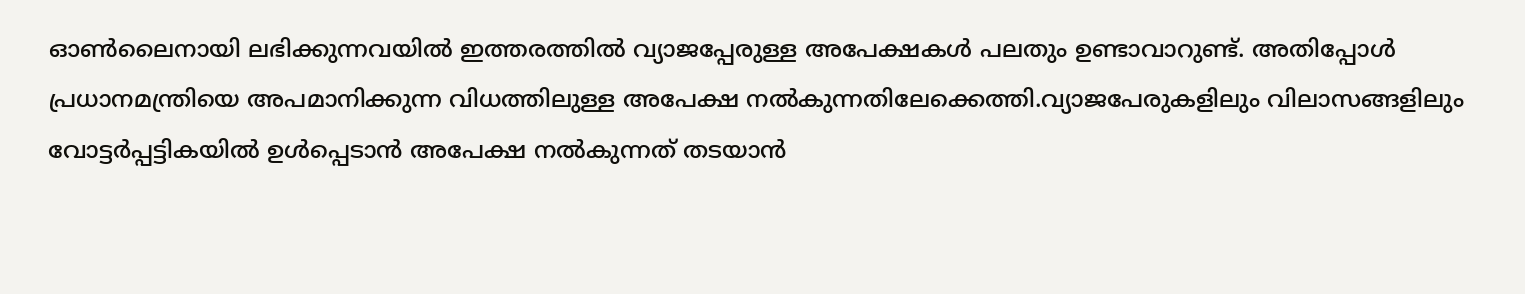ഓണ്‍ലൈനായി ലഭിക്കുന്നവയില്‍ ഇത്തരത്തില്‍ വ്യാജപ്പേരുള്ള അപേക്ഷകള്‍ പലതും ഉണ്ടാവാറുണ്ട്. അതിപ്പോള്‍ പ്രധാനമന്ത്രിയെ അപമാനിക്കുന്ന വിധത്തിലുള്ള അപേക്ഷ നല്‍കുന്നതിലേക്കെത്തി.വ്യാജപേരുകളിലും വിലാസങ്ങളിലും വോട്ടര്‍പ്പട്ടികയില്‍ ഉള്‍പ്പെടാന്‍ അപേക്ഷ നല്‍കുന്നത് തടയാന്‍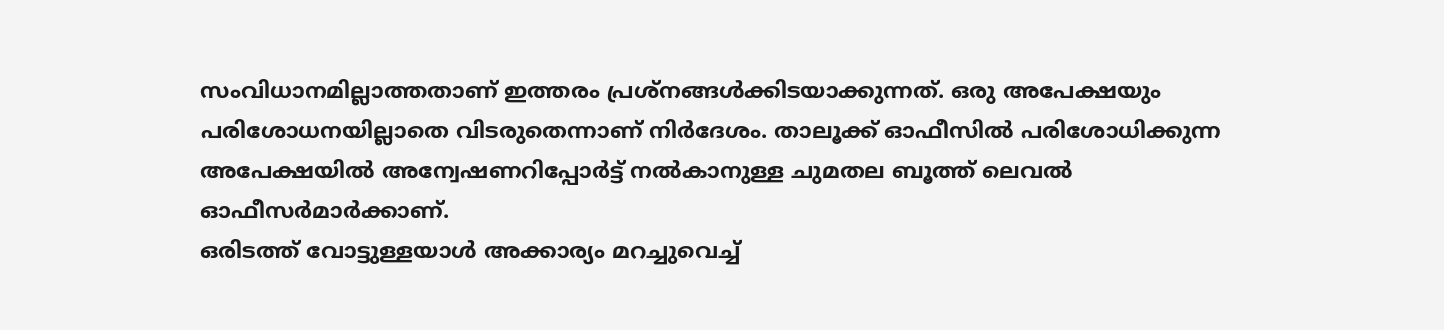സംവിധാനമില്ലാത്തതാണ് ഇത്തരം പ്രശ്നങ്ങള്‍ക്കിടയാക്കുന്നത്. ഒരു അപേക്ഷയും പരിശോധനയില്ലാതെ വിടരുതെന്നാണ് നിര്‍ദേശം. താലൂക്ക് ഓഫീസില്‍ പരിശോധിക്കുന്ന അപേക്ഷയില്‍ അന്വേഷണറിപ്പോര്‍ട്ട് നല്‍കാനുള്ള ചുമതല ബൂത്ത് ലെവല്‍ ഓഫീസര്‍മാര്‍ക്കാണ്.
ഒരിടത്ത് വോട്ടുള്ളയാള്‍ അക്കാര്യം മറച്ചുവെച്ച്‌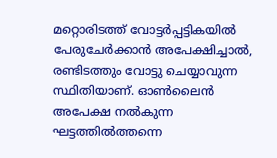മറ്റൊരിടത്ത് വോട്ടര്‍പ്പട്ടികയില്‍ പേരുചേര്‍ക്കാന്‍ അപേക്ഷിച്ചാല്‍, രണ്ടിടത്തും വോട്ടു ചെയ്യാവുന്ന സ്ഥിതിയാണ്. ഓണ്‍ലൈന്‍ അപേക്ഷ നല്‍കുന്ന ഘട്ടത്തില്‍ത്തന്നെ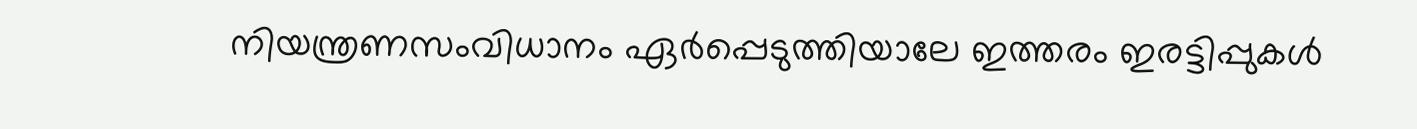നിയന്ത്രണസംവിധാനം ഏര്‍പ്പെടുത്തിയാലേ ഇത്തരം ഇരട്ടിപ്പുകള്‍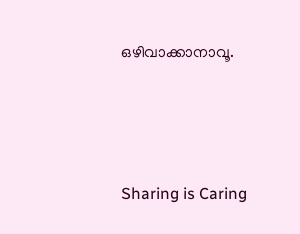ഒഴിവാക്കാനാവൂ.




Sharing is Caring